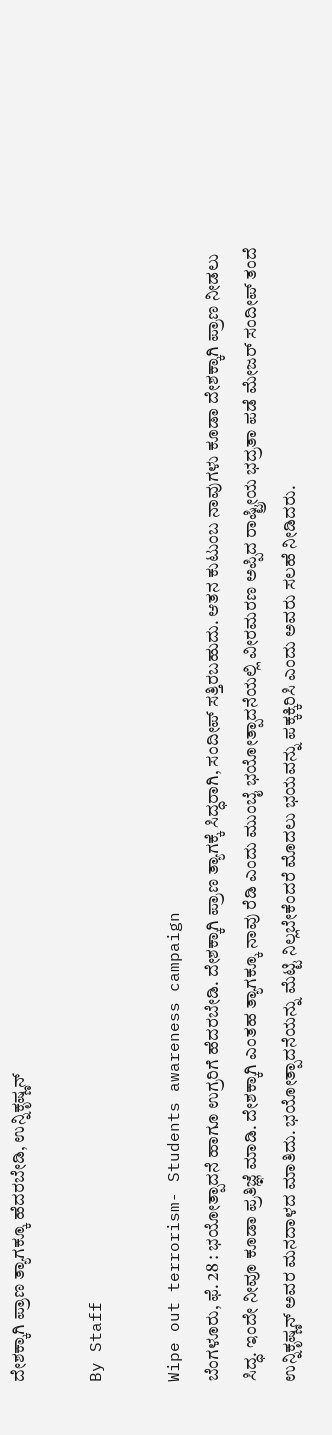ದೇಶಕ್ಕಾಗಿ ಪ್ರಾಣ ತ್ಯಾಗಕ್ಕೂ ಹೆದರಬೇಡಿ, ಉನ್ನಿಕೃಷ್ಣನ್

By Staff

Wipe out terrorism- Students awareness campaign
ಬೆಂಗಳೂರು, ಫೆ. 28 : ಭಯೋತ್ಪಾದನೆ ಹಾಗೂ ಉಗ್ರರಿಗೆ ಹೆದರಬೇಡಿ. ದೇಶಕ್ಕಾಗಿ ಪ್ರಾಣ ತ್ಯಾಗಕ್ಕೆ ಸಿದ್ಧರಾಗಿ, ಸಂದೀಪ್ ಸತ್ತಿರಬಹುದು. ಆತನ ಕುಟುಂಬ ನಾವುಗಳು ಕೂಡಾ ದೇಶಕ್ಕಾಗಿ ಪ್ರಾಣ ನೀಡಲು ಸಿದ್ಧ. ಇಂದೇ ನೀವೂ ಕೂಡಾ ಪ್ರತಿಜ್ಞೆ ಮಾಡಿ. ದೇಶಕ್ಕಾಗಿ ಎಂತಹ ತ್ಯಾಗಕ್ಕೂ ನಾವು ರೆಡಿ ಎಂದು ಮುಂಬೈ ಭಯೋತ್ಪಾದನೆಯಲ್ಲಿ ವೀರಮರಣ ಅಪ್ಪಿದ ರಾಷ್ಟ್ರೀಯ ಭದ್ರತಾ ಪಡೆ ಮೇಜರ್ ಸಂದೀಪ್ ತಂದೆ ಉನ್ನಿಕೃಷ್ಣನ್ ಅವರ ಮನದಾಳದ ಮಾತಿದು. ಭಯೋತ್ಪಾದನೆಯನ್ನು ಮೆಟ್ಟಿ ನಿಲ್ಲಬೇಕೆಂದರೆ ಮೊದಲು ಭಯವನ್ನು ಪಕ್ಕಕ್ಕಿರಿಸಿ ಎಂದು ಅವರು ಸಲಹೆ ನೀಡಿದರು.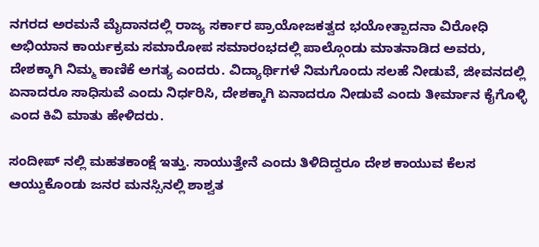ನಗರದ ಅರಮನೆ ಮೈದಾನದಲ್ಲಿ ರಾಜ್ಯ ಸರ್ಕಾರ ಪ್ರಾಯೋಜಕತ್ವದ ಭಯೋತ್ಪಾದನಾ ವಿರೋಧಿ ಅಭಿಯಾನ ಕಾರ್ಯಕ್ರಮ ಸಮಾರೋಪ ಸಮಾರಂಭದಲ್ಲಿ ಪಾಲ್ಗೊಂಡು ಮಾತನಾಡಿದ ಅವರು, ದೇಶಕ್ಕಾಗಿ ನಿಮ್ಮ ಕಾಣಿಕೆ ಅಗತ್ಯ ಎಂದರು. ವಿದ್ಯಾರ್ಥಿಗಳೆ ನಿಮಗೊಂದು ಸಲಹೆ ನೀಡುವೆ, ಜೀವನದಲ್ಲಿ ಏನಾದರೂ ಸಾಧಿಸುವೆ ಎಂದು ನಿರ್ಧರಿಸಿ, ದೇಶಕ್ಕಾಗಿ ಏನಾದರೂ ನೀಡುವೆ ಎಂದು ತೀರ್ಮಾನ ಕೈಗೊಳ್ಳಿ ಎಂದ ಕಿವಿ ಮಾತು ಹೇಳಿದರು.

ಸಂದೀಪ್ ನಲ್ಲಿ ಮಹತಕಾಂಕ್ಷೆ ಇತ್ತು. ಸಾಯುತ್ತೇನೆ ಎಂದು ತಿಳಿದಿದ್ದರೂ ದೇಶ ಕಾಯುವ ಕೆಲಸ ಆಯ್ದುಕೊಂಡು ಜನರ ಮನಸ್ಸಿನಲ್ಲಿ ಶಾಶ್ವತ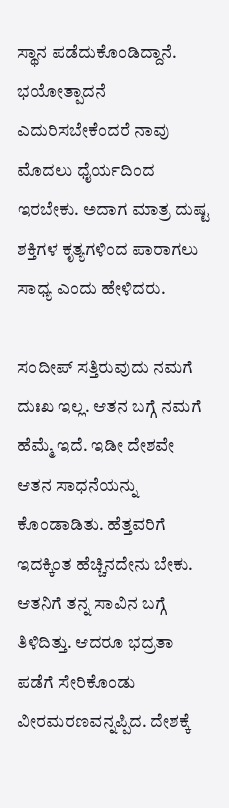ಸ್ಥಾನ ಪಡೆದುಕೊಂಡಿದ್ದಾನೆ. ಭಯೋತ್ಪಾದನೆ ಎದುರಿಸಬೇಕೆಂದರೆ ನಾವು ಮೊದಲು ಧೈರ್ಯದಿಂದ ಇರಬೇಕು. ಅದಾಗ ಮಾತ್ರ ದುಷ್ಟ ಶಕ್ತಿಗಳ ಕೃತ್ಯಗಳಿಂದ ಪಾರಾಗಲು ಸಾಧ್ಯ ಎಂದು ಹೇಳಿದರು.

ಸಂದೀಪ್ ಸತ್ತಿರುವುದು ನಮಗೆ ದುಃಖ ಇಲ್ಲ. ಆತನ ಬಗ್ಗೆ ನಮಗೆ ಹೆಮ್ಮೆ ಇದೆ. ಇಡೀ ದೇಶವೇ ಆತನ ಸಾಧನೆಯನ್ನು ಕೊಂಡಾಡಿತು. ಹೆತ್ತವರಿಗೆ ಇದಕ್ಕಿಂತ ಹೆಚ್ಚಿನದೇನು ಬೇಕು. ಆತನಿಗೆ ತನ್ನ ಸಾವಿನ ಬಗ್ಗೆ ತಿಳಿದಿತ್ತು. ಆದರೂ ಭದ್ರತಾ ಪಡೆಗೆ ಸೇರಿಕೊಂಡು ವೀರಮರಣವನ್ನಪ್ಪಿದ. ದೇಶಕ್ಕೆ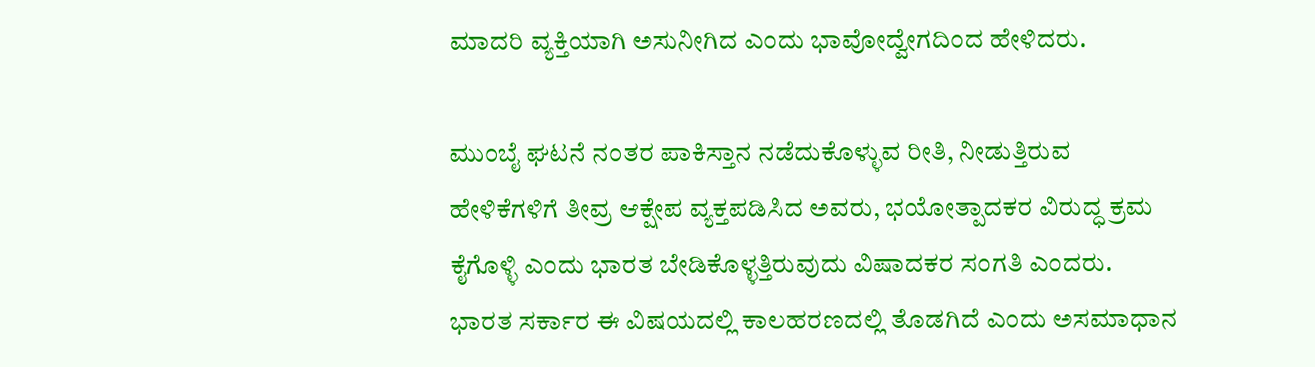ಮಾದರಿ ವ್ಯಕ್ತಿಯಾಗಿ ಅಸುನೀಗಿದ ಎಂದು ಭಾವೋದ್ವೇಗದಿಂದ ಹೇಳಿದರು.

ಮುಂಬೈ ಘಟನೆ ನಂತರ ಪಾಕಿಸ್ತಾನ ನಡೆದುಕೊಳ್ಳುವ ರೀತಿ, ನೀಡುತ್ತಿರುವ ಹೇಳಿಕೆಗಳಿಗೆ ತೀವ್ರ ಆಕ್ಷೇಪ ವ್ಯಕ್ತಪಡಿಸಿದ ಅವರು, ಭಯೋತ್ಪಾದಕರ ವಿರುದ್ಧ ಕ್ರಮ ಕೈಗೊಳ್ಳಿ ಎಂದು ಭಾರತ ಬೇಡಿಕೊಳ್ಳತ್ತಿರುವುದು ವಿಷಾದಕರ ಸಂಗತಿ ಎಂದರು. ಭಾರತ ಸರ್ಕಾರ ಈ ವಿಷಯದಲ್ಲಿ ಕಾಲಹರಣದಲ್ಲಿ ತೊಡಗಿದೆ ಎಂದು ಅಸಮಾಧಾನ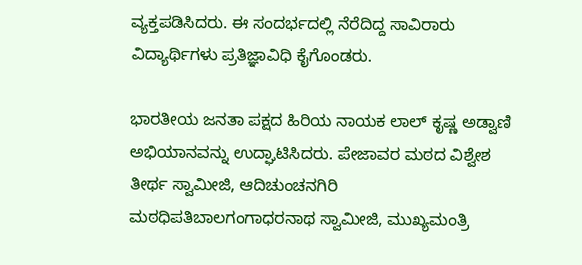ವ್ಯಕ್ತಪಡಿಸಿದರು. ಈ ಸಂದರ್ಭದಲ್ಲಿ ನೆರೆದಿದ್ದ ಸಾವಿರಾರು ವಿದ್ಯಾರ್ಥಿಗಳು ಪ್ರತಿಜ್ಞಾವಿಧಿ ಕೈಗೊಂಡರು.

ಭಾರತೀಯ ಜನತಾ ಪಕ್ಷದ ಹಿರಿಯ ನಾಯಕ ಲಾಲ್ ಕೃಷ್ಣ ಅಡ್ವಾಣಿ ಅಭಿಯಾನವನ್ನು ಉದ್ಘಾಟಿಸಿದರು. ಪೇಜಾವರ ಮಠದ ವಿಶ್ವೇಶ ತೀರ್ಥ ಸ್ವಾಮೀಜಿ, ಆದಿಚುಂಚನಗಿರಿ ಮಠಧಿಪತಿಬಾಲಗಂಗಾಧರನಾಥ ಸ್ವಾಮೀಜಿ, ಮುಖ್ಯಮಂತ್ರಿ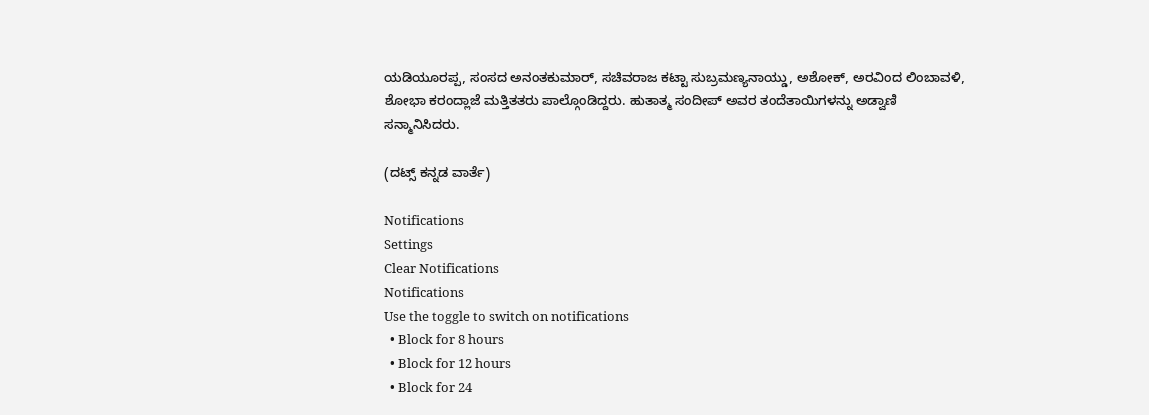ಯಡಿಯೂರಪ್ಪ, ಸಂಸದ ಅನಂತಕುಮಾರ್, ಸಚಿವರಾಜ ಕಟ್ಟಾ ಸುಬ್ರಮಣ್ಯನಾಯ್ಡು, ಅಶೋಕ್, ಅರವಿಂದ ಲಿಂಬಾವಳಿ, ಶೋಭಾ ಕರಂದ್ಲಾಜೆ ಮತ್ತಿತತರು ಪಾಲ್ಗೊಂಡಿದ್ದರು. ಹುತಾತ್ಮ ಸಂದೀಪ್ ಅವರ ತಂದೆತಾಯಿಗಳನ್ನು ಅಡ್ವಾಣಿ ಸನ್ಮಾನಿಸಿದರು.

(ದಟ್ಸ್ ಕನ್ನಡ ವಾರ್ತೆ)

Notifications
Settings
Clear Notifications
Notifications
Use the toggle to switch on notifications
  • Block for 8 hours
  • Block for 12 hours
  • Block for 24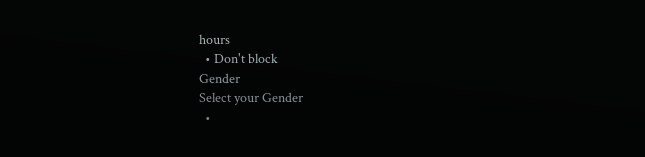hours
  • Don't block
Gender
Select your Gender
  •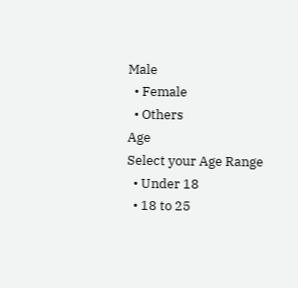Male
  • Female
  • Others
Age
Select your Age Range
  • Under 18
  • 18 to 25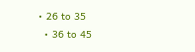• 26 to 35
  • 36 to 45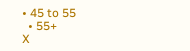• 45 to 55
  • 55+
X